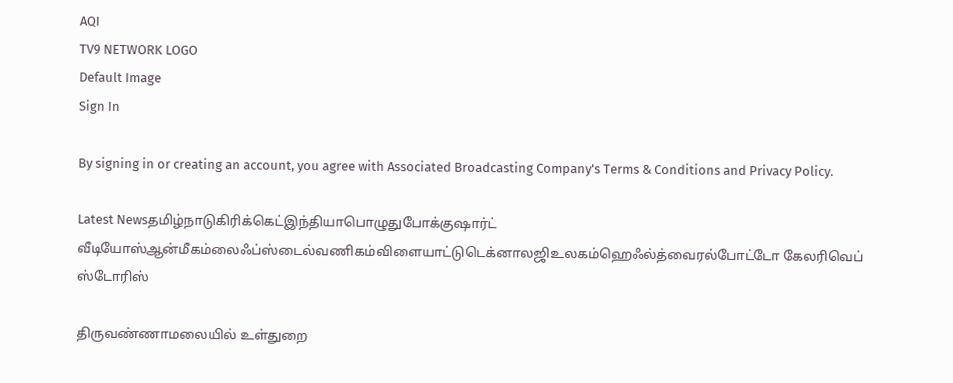AQI
TV9 NETWORK LOGO
Default Image
Sign In

By signing in or creating an account, you agree with Associated Broadcasting Company's Terms & Conditions and Privacy Policy.

Latest Newsதமிழ்நாடுகிரிக்கெட்இந்தியாபொழுதுபோக்குஷார்ட் வீடியோஸ்ஆன்மீகம்லைஃப்ஸ்டைல்வணிகம்விளையாட்டுடெக்னாலஜிஉலகம்ஹெஃல்த்வைரல்போட்டோ கேலரிவெப் ஸ்டோரிஸ்

திருவண்ணாமலையில் உள்துறை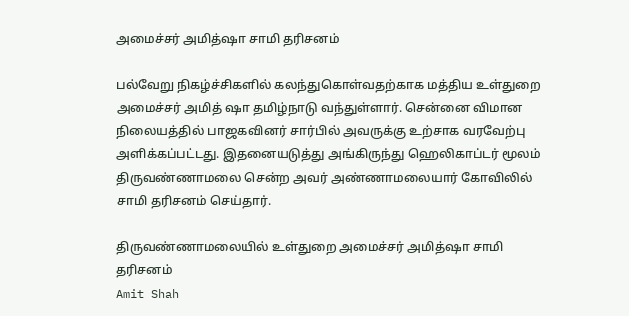அமைச்சர் அமித்ஷா சாமி தரிசனம்

பல்வேறு நிகழ்ச்சிகளில் கலந்துகொள்வதற்காக மத்திய உள்துறை அமைச்சர் அமித் ஷா தமிழ்நாடு வந்துள்ளார். சென்னை விமான நிலையத்தில் பாஜகவினர் சார்பில் அவருக்கு உற்சாக வரவேற்பு அளிக்கப்பட்டது. இதனையடுத்து அங்கிருந்து ஹெலிகாப்டர் மூலம் திருவண்ணாமலை சென்ற அவர் அண்ணாமலையார் கோவிலில் சாமி தரிசனம் செய்தார்.

திருவண்ணாமலையில் உள்துறை அமைச்சர் அமித்ஷா சாமி தரிசனம்
Amit Shah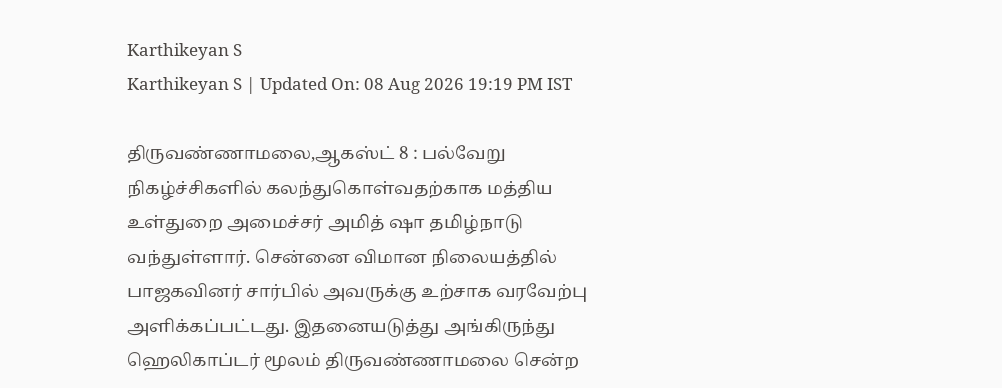Karthikeyan S
Karthikeyan S | Updated On: 08 Aug 2026 19:19 PM IST

திருவண்ணாமலை,ஆகஸ்ட் 8 : பல்வேறு நிகழ்ச்சிகளில் கலந்துகொள்வதற்காக மத்திய உள்துறை அமைச்சர் அமித் ஷா தமிழ்நாடு வந்துள்ளார். சென்னை விமான நிலையத்தில் பாஜகவினர் சார்பில் அவருக்கு உற்சாக வரவேற்பு அளிக்கப்பட்டது. இதனையடுத்து அங்கிருந்து ஹெலிகாப்டர் மூலம் திருவண்ணாமலை சென்ற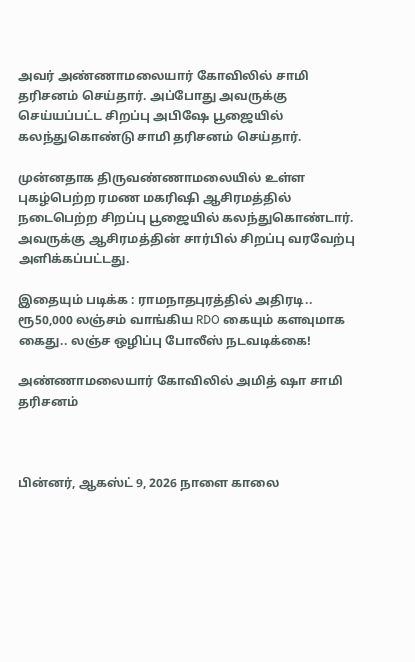அவர் அண்ணாமலையார் கோவிலில் சாமி தரிசனம் செய்தார். அப்போது அவருக்கு செய்யப்பட்ட சிறப்பு அபிஷே பூஜையில் கலந்துகொண்டு சாமி தரிசனம் செய்தார்.

முன்னதாக திருவண்ணாமலையில் உள்ள புகழ்பெற்ற ரமண மகரிஷி ஆசிரமத்தில் நடைபெற்ற சிறப்பு பூஜையில் கலந்துகொண்டார். அவருக்கு ஆசிரமத்தின் சார்பில் சிறப்பு வரவேற்பு அளிக்கப்பட்டது.

இதையும் படிக்க : ராமநாதபுரத்தில் அதிரடி.. ரூ50,000 லஞ்சம் வாங்கிய RDO கையும் களவுமாக கைது.. லஞ்ச ஒழிப்பு போலீஸ் நடவடிக்கை!

அண்ணாமலையார் கோவிலில் அமித் ஷா சாமி தரிசனம்



பின்னர், ஆகஸ்ட் 9, 2026 நாளை காலை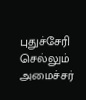புதுச்சேரி செல்லும் அமைச்சர்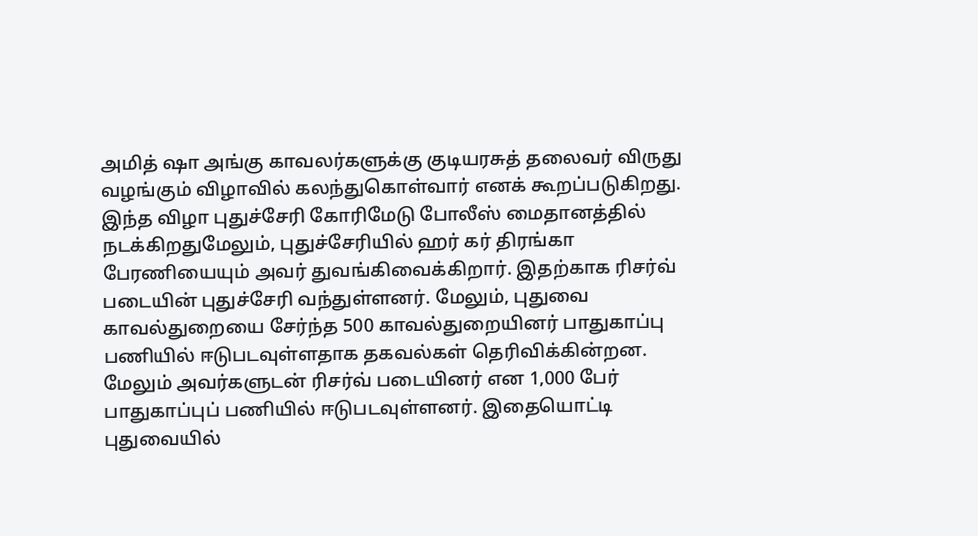அமித் ஷா அங்கு காவலர்களுக்கு குடியரசுத் தலைவர் விருது வழங்கும் விழாவில் கலந்துகொள்வார் எனக் கூறப்படுகிறது. இந்த விழா புதுச்சேரி கோரிமேடு போலீஸ் மைதானத்தில் நடக்கிறதுமேலும், புதுச்சேரியில் ஹர் கர் திரங்கா பேரணியையும் அவர் துவங்கிவைக்கிறார். இதற்காக ரிசர்வ் படையின் புதுச்சேரி வந்துள்ளனர். மேலும், புதுவை காவல்துறையை சேர்ந்த 500 காவல்துறையினர் பாதுகாப்பு பணியில் ஈடுபடவுள்ளதாக தகவல்கள் தெரிவிக்கின்றன. மேலும் அவர்களுடன் ரிசர்வ் படையினர் என 1,000 பேர் பாதுகாப்புப் பணியில் ஈடுபடவுள்ளனர். இதையொட்டி புதுவையில்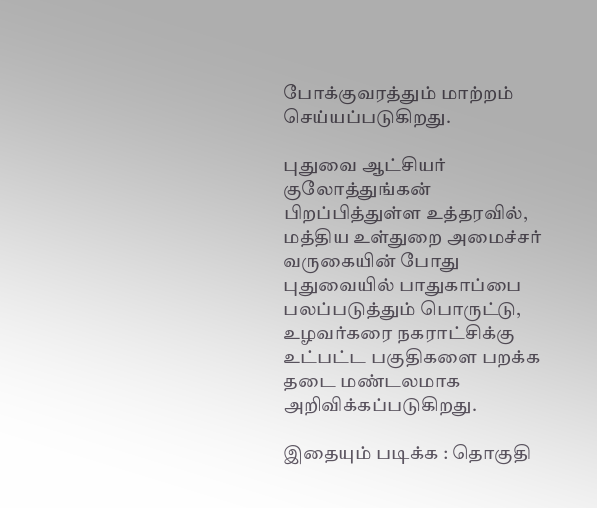போக்குவரத்தும் மாற்றம் செய்யப்படுகிறது.

புதுவை ஆட்சியர் குலோத்துங்கன் பிறப்பித்துள்ள உத்தரவில், மத்திய உள்துறை அமைச்சர் வருகையின் போது புதுவையில் பாதுகாப்பை பலப்படுத்தும் பொருட்டு, உழவர்கரை நகராட்சிக்கு உட்பட்ட பகுதிகளை பறக்க தடை மண்டலமாக அறிவிக்கப்படுகிறது.

இதையும் படிக்க : தொகுதி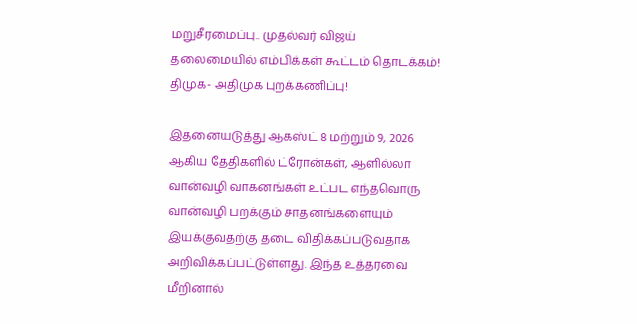மறுசீரமைப்பு.. முதல்வர் விஜய் தலைமையில் எம்பிக்கள் கூட்டம் தொடக்கம்! திமுக- அதிமுக புறக்கணிப்பு!

இதனையடுத்து ஆகஸ்ட் 8 மற்றும் 9, 2026 ஆகிய தேதிகளில் ட்ரோன்கள், ஆளில்லா வான்வழி வாகனங்கள் உட்பட எந்தவொரு வான்வழி பறக்கும் சாதனங்களையும் இயக்குவதற்கு தடை விதிக்கப்படுவதாக அறிவிக்கப்பட்டுள்ளது. இந்த உத்தரவை மீறினால்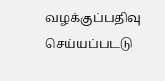வழக்குப்பதிவு செய்யப்படடு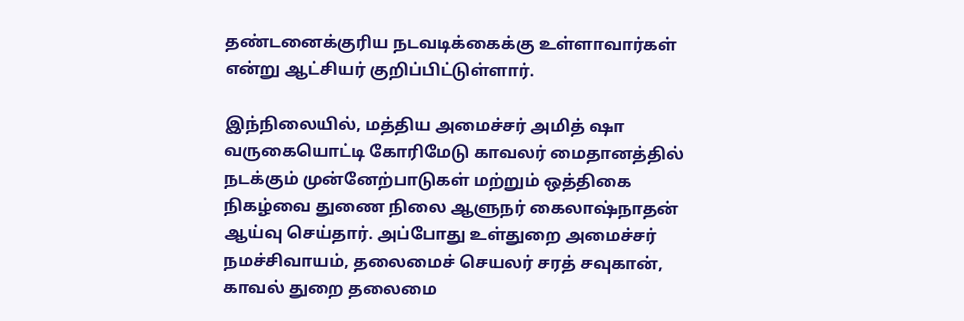தண்டனைக்குரிய நடவடிக்கைக்கு உள்ளாவார்கள் என்று ஆட்சியர் குறிப்பிட்டுள்ளார்.

இந்நிலையில், மத்திய அமைச்சர் அமித் ஷா வருகையொட்டி கோரிமேடு காவலர் மைதானத்தில் நடக்கும் முன்னேற்பாடுகள் மற்றும் ஒத்திகை நிகழ்வை துணை நிலை ஆளுநர் கைலாஷ்நாதன் ஆய்வு செய்தார். அப்போது உள்துறை அமைச்சர் நமச்சிவாயம், தலைமைச் செயலர் சரத் சவுகான், காவல் துறை தலைமை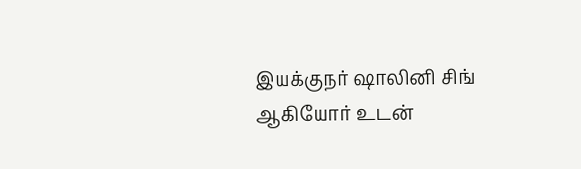இயக்குநர் ஷாலினி சிங் ஆகியோர் உடன்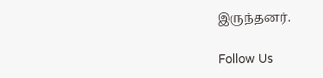இருந்தனர்.

Follow Us